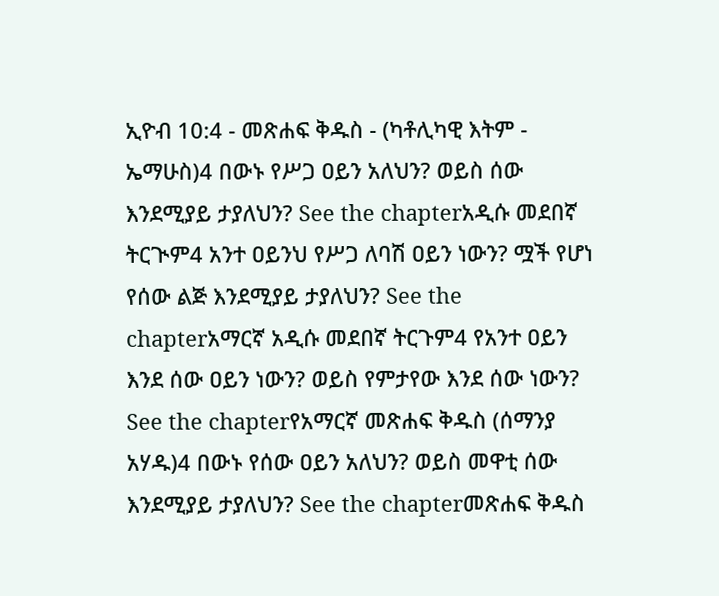ኢዮብ 10:4 - መጽሐፍ ቅዱስ - (ካቶሊካዊ እትም - ኤማሁስ)4 በውኑ የሥጋ ዐይን አለህን? ወይስ ሰው እንደሚያይ ታያለህን? See the chapterአዲሱ መደበኛ ትርጒም4 አንተ ዐይንህ የሥጋ ለባሽ ዐይን ነውን? ሟች የሆነ የሰው ልጅ እንደሚያይ ታያለህን? See the chapterአማርኛ አዲሱ መደበኛ ትርጉም4 የአንተ ዐይን እንደ ሰው ዐይን ነውን? ወይስ የምታየው እንደ ሰው ነውን? See the chapterየአማርኛ መጽሐፍ ቅዱስ (ሰማንያ አሃዱ)4 በውኑ የሰው ዐይን አለህን? ወይስ መዋቲ ሰው እንደሚያይ ታያለህን? See the chapterመጽሐፍ ቅዱስ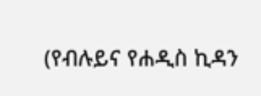(የብሉይና የሐዲስ ኪዳን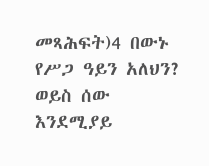መጻሕፍት)4 በውኑ የሥጋ ዓይን አለህን? ወይስ ሰው እንደሚያይ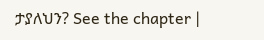ታያለህን? See the chapter |